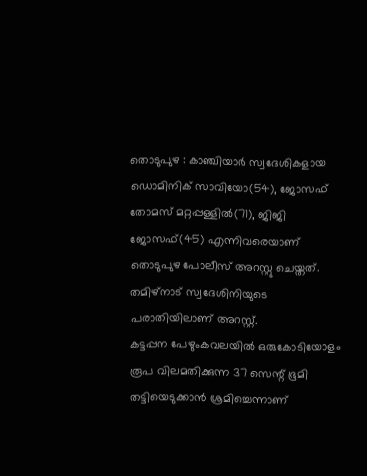തൊടുപുഴ : കാഞ്ചിയാർ സ്വദേശികളായ ഡൊമിനിക് സാവിയോ(54), ജോസഫ് തോമസ് മറ്റപ്പള്ളിൽ(71), ജിജി ജോസഫ്(45) എന്നിവരെയാണ് തൊടുപുഴ പോലീസ് അറസ്റ്റു ചെയ്തത്.
തമിഴ്നാട് സ്വദേശിനിയുടെ പരാതിയിലാണ് അറസ്റ്റ്.
കട്ടപ്പന പേഴുംകവലയിൽ ഒരുകോടിയോളം രൂപ വിലമതിക്കുന്ന 37 സെന്റ് ഭൂമി തട്ടിയെടുക്കാൻ ശ്രമിച്ചെന്നാണ്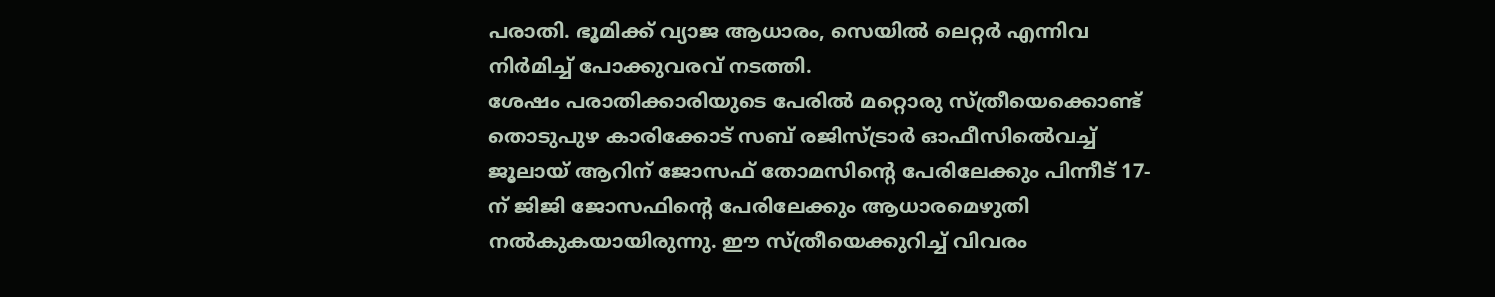പരാതി. ഭൂമിക്ക് വ്യാജ ആധാരം, സെയിൽ ലെറ്റർ എന്നിവ നിർമിച്ച് പോക്കുവരവ് നടത്തി.
ശേഷം പരാതിക്കാരിയുടെ പേരിൽ മറ്റൊരു സ്ത്രീയെക്കൊണ്ട് തൊടുപുഴ കാരിക്കോട് സബ് രജിസ്ട്രാർ ഓഫീസിൽെവച്ച് ജൂലായ് ആറിന് ജോസഫ് തോമസിന്റെ പേരിലേക്കും പിന്നീട് 17-ന് ജിജി ജോസഫിന്റെ പേരിലേക്കും ആധാരമെഴുതി നൽകുകയായിരുന്നു. ഈ സ്ത്രീയെക്കുറിച്ച് വിവരം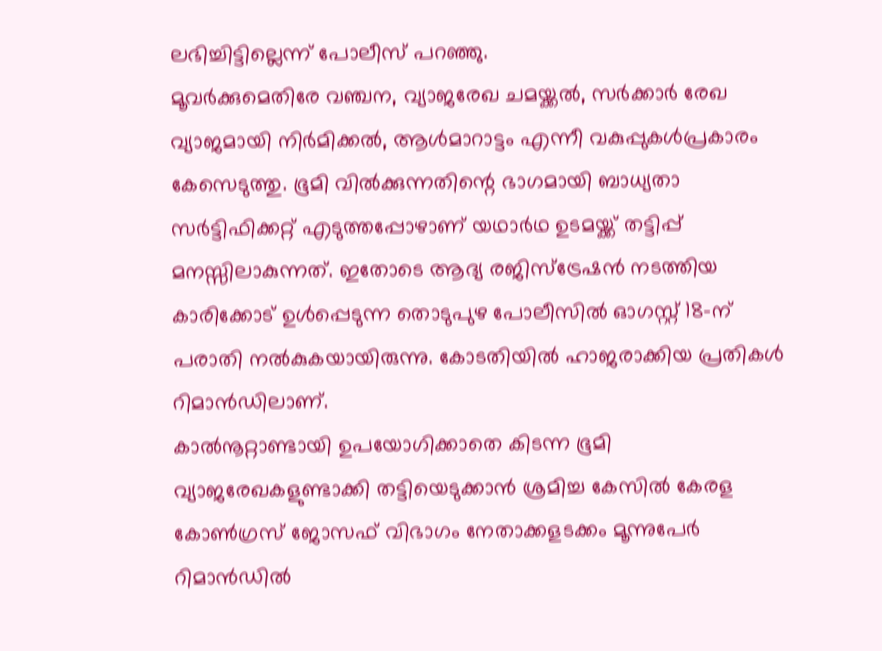ലഭിച്ചിട്ടില്ലെന്ന് പോലീസ് പറഞ്ഞു.
മൂവർക്കുമെതിരേ വഞ്ചന, വ്യാജരേഖ ചമയ്ക്കൽ, സർക്കാർ രേഖ വ്യാജമായി നിർമിക്കൽ, ആൾമാറാട്ടം എന്നീ വകുപ്പുകൾപ്രകാരം കേസെടുത്തു. ഭൂമി വിൽക്കുന്നതിന്റെ ഭാഗമായി ബാധ്യതാ സർട്ടിഫിക്കറ്റ് എടുത്തപ്പോഴാണ് യഥാർഥ ഉടമയ്ക്ക് തട്ടിപ്പ് മനസ്സിലാകുന്നത്. ഇതോടെ ആദ്യ രജിസ്ട്രേഷൻ നടത്തിയ കാരിക്കോട് ഉൾപ്പെടുന്ന തൊടുപുഴ പോലീസിൽ ഓഗസ്റ്റ് 18-ന് പരാതി നൽകുകയായിരുന്നു. കോടതിയിൽ ഹാജരാക്കിയ പ്രതികൾ റിമാൻഡിലാണ്.
കാൽനൂറ്റാണ്ടായി ഉപയോഗിക്കാതെ കിടന്ന ഭൂമി വ്യാജരേഖകളുണ്ടാക്കി തട്ടിയെടുക്കാൻ ശ്രമിച്ച കേസിൽ കേരള കോൺഗ്രസ് ജോസഫ് വിഭാഗം നേതാക്കളടക്കം മൂന്നുപേർ റിമാൻഡിൽ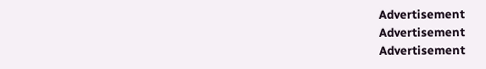Advertisement
Advertisement
Advertisement